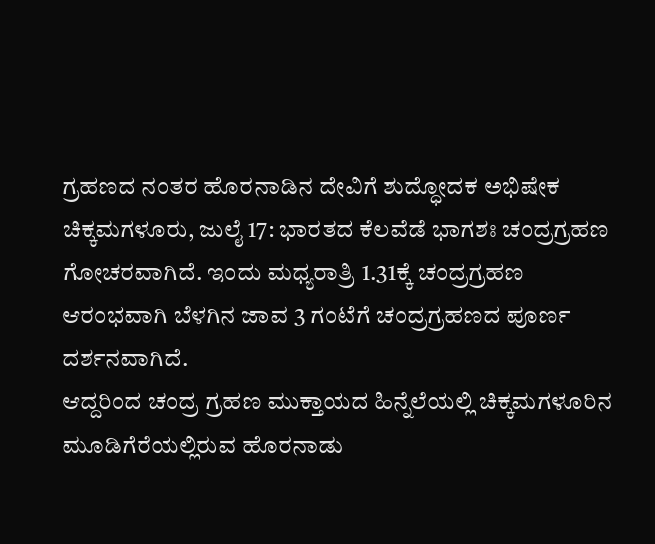ಗ್ರಹಣದ ನಂತರ ಹೊರನಾಡಿನ ದೇವಿಗೆ ಶುದ್ಧೋದಕ ಅಭಿಷೇಕ
ಚಿಕ್ಕಮಗಳೂರು, ಜುಲೈ 17: ಭಾರತದ ಕೆಲವೆಡೆ ಭಾಗಶಃ ಚಂದ್ರಗ್ರಹಣ ಗೋಚರವಾಗಿದೆ. ಇಂದು ಮಧ್ಯರಾತ್ರಿ 1.31ಕ್ಕೆ ಚಂದ್ರಗ್ರಹಣ ಆರಂಭವಾಗಿ ಬೆಳಗಿನ ಜಾವ 3 ಗಂಟೆಗೆ ಚಂದ್ರಗ್ರಹಣದ ಪೂರ್ಣ ದರ್ಶನವಾಗಿದೆ.
ಆದ್ದರಿಂದ ಚಂದ್ರ ಗ್ರಹಣ ಮುಕ್ತಾಯದ ಹಿನ್ನೆಲೆಯಲ್ಲಿ ಚಿಕ್ಕಮಗಳೂರಿನ ಮೂಡಿಗೆರೆಯಲ್ಲಿರುವ ಹೊರನಾಡು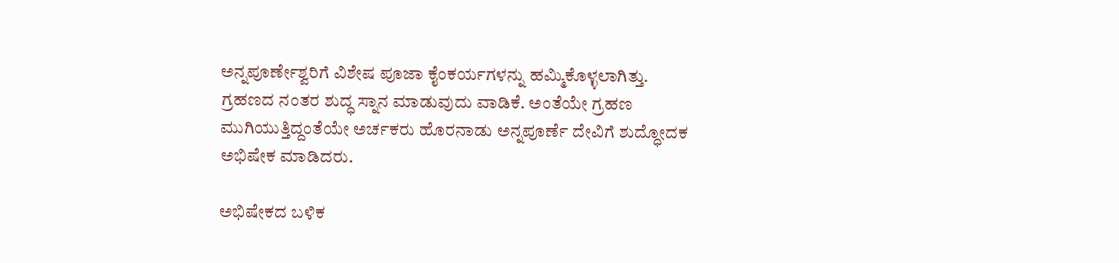ಅನ್ನಪೂರ್ಣೇಶ್ವರಿಗೆ ವಿಶೇಷ ಪೂಜಾ ಕೈಂಕರ್ಯಗಳನ್ನು ಹಮ್ಮಿಕೊಳ್ಳಲಾಗಿತ್ತು.
ಗ್ರಹಣದ ನಂತರ ಶುದ್ಧ ಸ್ನಾನ ಮಾಡುವುದು ವಾಡಿಕೆ. ಅಂತೆಯೇ ಗ್ರಹಣ ಮುಗಿಯುತ್ತಿದ್ದಂತೆಯೇ ಅರ್ಚಕರು ಹೊರನಾಡು ಅನ್ನಪೂರ್ಣೆ ದೇವಿಗೆ ಶುದ್ಧೋದಕ ಅಭಿಷೇಕ ಮಾಡಿದರು.

ಅಭಿಷೇಕದ ಬಳಿಕ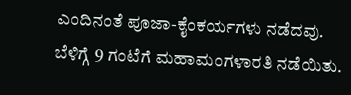ಎಂದಿನಂತೆ ಪೂಜಾ-ಕೈಂಕರ್ಯಗಳು ನಡೆದವು. ಬೆಳಿಗ್ಗೆ 9 ಗಂಟೆಗೆ ಮಹಾಮಂಗಳಾರತಿ ನಡೆಯಿತು.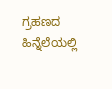ಗ್ರಹಣದ ಹಿನ್ನೆಲೆಯಲ್ಲಿ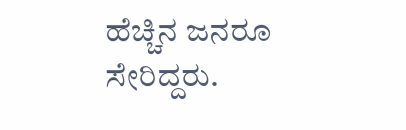ಹೆಚ್ಚಿನ ಜನರೂ ಸೇರಿದ್ದರು.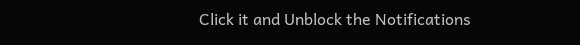Click it and Unblock the Notifications